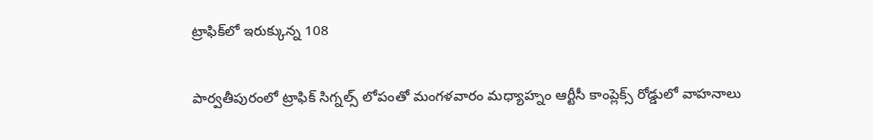ట్రాఫిక్‌లో ఇరుక్కున్న 108

పార్వతీపురంలో ట్రాఫిక్ సిగ్నల్స్ లోపంతో మంగళవారం మధ్యాహ్నం ఆర్టీసీ కాంప్లెక్స్ రోడ్డులో వాహనాలు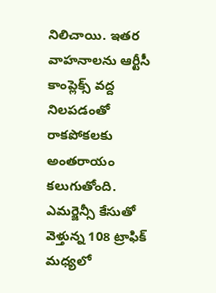నిలిచాయి. ఇతర వాహనాలను ఆర్టీసీ కాంప్లెక్స్ వద్ద నిలపడంతో రాకపోకలకు అంతరాయం కలుగుతోంది. ఎమర్జెన్సీ కేసుతో వెళ్తున్న 108 ట్రాఫిక్ మధ్యలో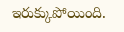ఇరుక్కుపోయింది.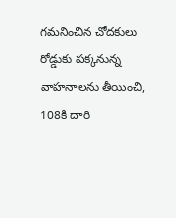గమనించిన చోదకులు రోడ్డుకు పక్కనున్న వాహనాలను తీయించి, 108కి దారి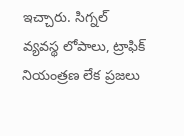ఇచ్చారు. సిగ్నల్ వ్యవస్థ లోపాలు, ట్రాఫిక్ నియంత్రణ లేక ప్రజలు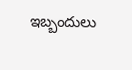ఇబ్బందులు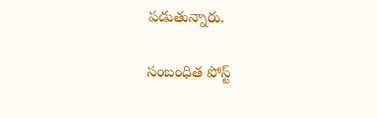పడుతున్నారు.

సంబంధిత పోస్ట్